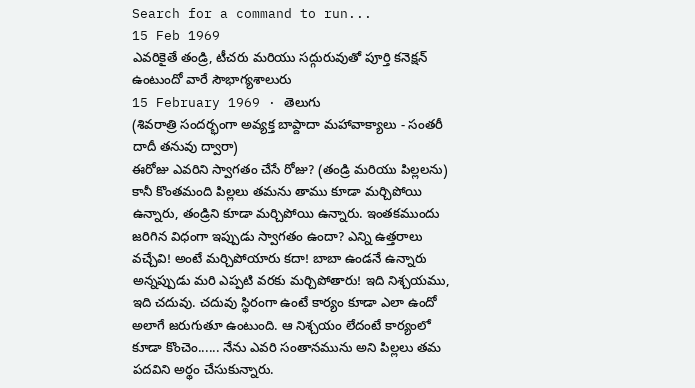Search for a command to run...
15 Feb 1969
ఎవరికైతే తండ్రి, టీచరు మరియు సద్గురువుతో పూర్తి కనెక్షన్ ఉంటుందో వారే సౌభాగ్యశాలురు
15 February 1969 · తెలుగు
(శివరాత్రి సందర్భంగా అవ్యక్త బాప్దాదా మహావాక్యాలు - సంతరీ దాదీ తనువు ద్వారా)
ఈరోజు ఎవరిని స్వాగతం చేసే రోజు? (తండ్రి మరియు పిల్లలను) కానీ కొంతమంది పిల్లలు తమను తాము కూడా మర్చిపోయి ఉన్నారు, తండ్రిని కూడా మర్చిపోయి ఉన్నారు. ఇంతకముందు జరిగిన విధంగా ఇప్పుడు స్వాగతం ఉందా? ఎన్ని ఉత్తరాలు వచ్చేవి! అంటే మర్చిపోయారు కదా! బాబా ఉండనే ఉన్నారు అన్నప్పుడు మరి ఎప్పటి వరకు మర్చిపోతారు! ఇది నిశ్చయము, ఇది చదువు. చదువు స్థిరంగా ఉంటే కార్యం కూడా ఎలా ఉందో అలాగే జరుగుతూ ఉంటుంది. ఆ నిశ్చయం లేదంటే కార్యంలో కూడా కొంచెం...... నేను ఎవరి సంతానమును అని పిల్లలు తమ పదవిని అర్థం చేసుకున్నారు.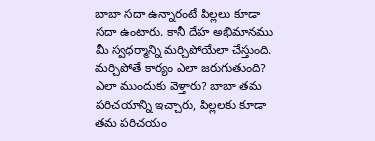బాబా సదా ఉన్నారంటే పిల్లలు కూడా సదా ఉంటారు. కానీ దేహ అభిమానము మీ స్వధర్మాన్ని మర్చిపోయేలా చేస్తుంది. మర్చిపోతే కార్యం ఎలా జరుగుతుంది? ఎలా ముందుకు వెళ్తారు? బాబా తమ పరిచయాన్ని ఇచ్చారు, పిల్లలకు కూడా తమ పరిచయం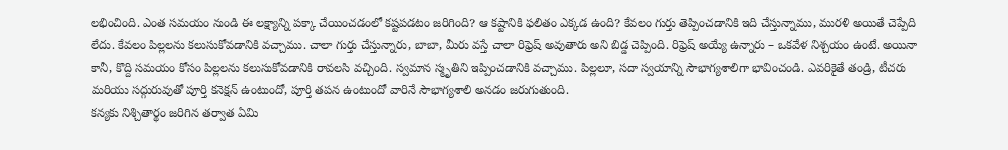లభించింది. ఎంత సమయం నుండి ఈ లక్ష్యాన్ని పక్కా చేయించడంలో కష్టపడటం జరిగింది? ఆ కష్టానికి ఫలితం ఎక్కడ ఉంది? కేవలం గుర్తు తెప్పించడానికి ఇది చేస్తున్నాము, మురళి అయితే చెప్పేది లేదు. కేవలం పిల్లలను కలుసుకోవడానికి వచ్చాము. చాలా గుర్తు చేస్తున్నారు, బాబా, మీరు వస్తే చాలా రిఫ్రెష్ అవుతారు అని బిడ్డ చెప్పింది. రిఫ్రెష్ అయ్యే ఉన్నారు – ఒకవేళ నిశ్చయం ఉంటే. అయినా కానీ, కొద్ది సమయం కోసం పిల్లలను కలుసుకోవడానికి రావలసి వచ్చింది. స్వమాన స్మృతిని ఇప్పించడానికి వచ్చాము. పిల్లలూ, సదా స్వయాన్ని సౌభాగ్యశాలిగా భావించండి. ఎవరికైతే తండ్రి, టీచరు మరియు సద్గురువుతో పూర్తి కనెక్షన్ ఉంటుందో, పూర్తి తపన ఉంటుందో వారినే సౌభాగ్యశాలి అనడం జరుగుతుంది.
కన్యకు నిశ్చితార్థం జరిగిన తర్వాత ఏమి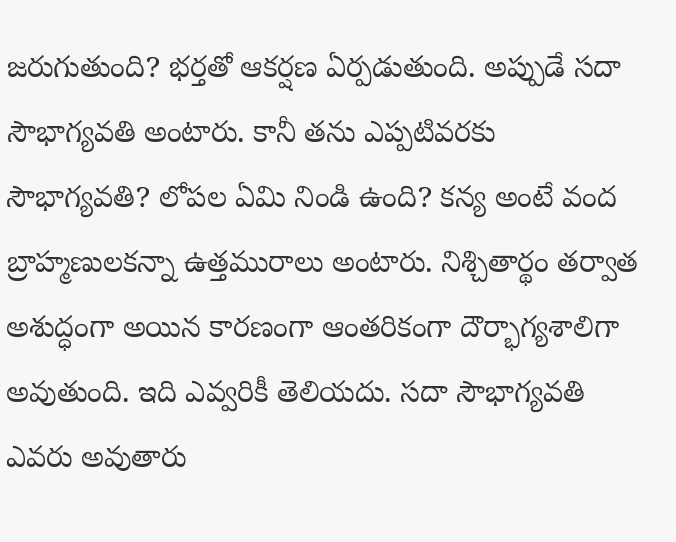జరుగుతుంది? భర్తతో ఆకర్షణ ఏర్పడుతుంది. అప్పుడే సదా సౌభాగ్యవతి అంటారు. కానీ తను ఎప్పటివరకు సౌభాగ్యవతి? లోపల ఏమి నిండి ఉంది? కన్య అంటే వంద బ్రాహ్మణులకన్నా ఉత్తమురాలు అంటారు. నిశ్చితార్థం తర్వాత అశుద్ధంగా అయిన కారణంగా ఆంతరికంగా దౌర్భాగ్యశాలిగా అవుతుంది. ఇది ఎవ్వరికీ తెలియదు. సదా సౌభాగ్యవతి ఎవరు అవుతారు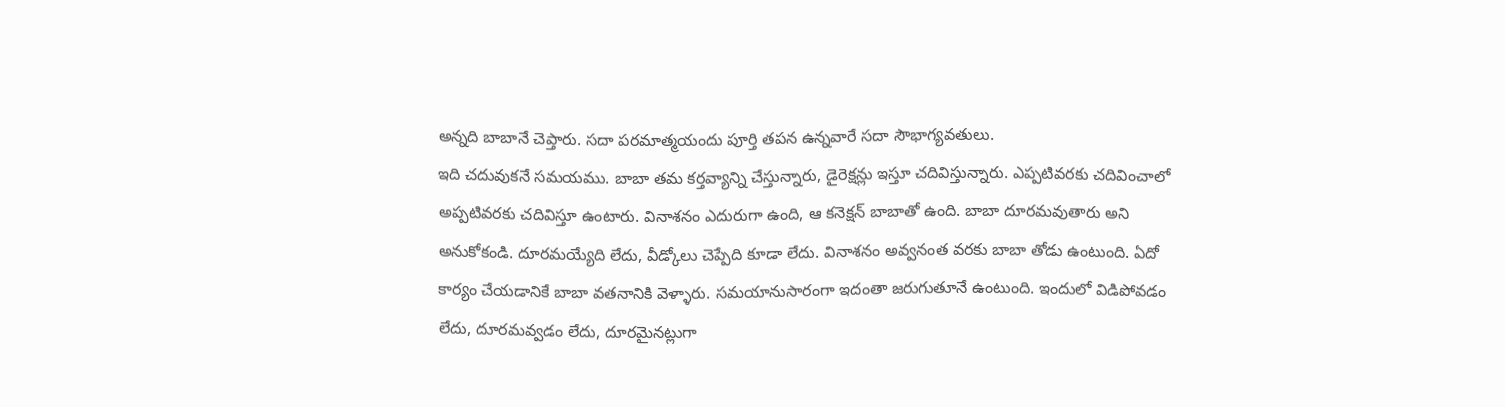అన్నది బాబానే చెప్తారు. సదా పరమాత్మయందు పూర్తి తపన ఉన్నవారే సదా సౌభాగ్యవతులు.
ఇది చదువుకనే సమయము. బాబా తమ కర్తవ్యాన్ని చేస్తున్నారు, డైరెక్షన్లు ఇస్తూ చదివిస్తున్నారు. ఎప్పటివరకు చదివించాలో అప్పటివరకు చదివిస్తూ ఉంటారు. వినాశనం ఎదురుగా ఉంది, ఆ కనెక్షన్ బాబాతో ఉంది. బాబా దూరమవుతారు అని అనుకోకండి. దూరమయ్యేది లేదు, వీడ్కోలు చెప్పేది కూడా లేదు. వినాశనం అవ్వనంత వరకు బాబా తోడు ఉంటుంది. ఏదో కార్యం చేయడానికే బాబా వతనానికి వెళ్ళారు. సమయానుసారంగా ఇదంతా జరుగుతూనే ఉంటుంది. ఇందులో విడిపోవడం లేదు, దూరమవ్వడం లేదు, దూరమైనట్లుగా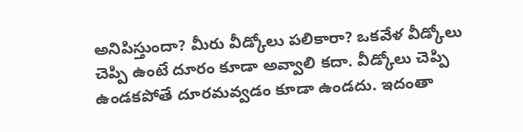అనిపిస్తుందా? మీరు వీడ్కోలు పలికారా? ఒకవేళ వీడ్కోలు చెప్పి ఉంటే దూరం కూడా అవ్వాలి కదా. వీడ్కోలు చెప్పి ఉండకపోతే దూరమవ్వడం కూడా ఉండదు. ఇదంతా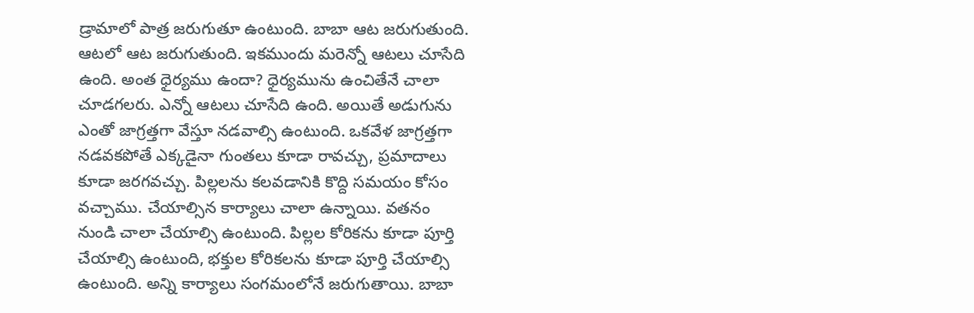డ్రామాలో పాత్ర జరుగుతూ ఉంటుంది. బాబా ఆట జరుగుతుంది. ఆటలో ఆట జరుగుతుంది. ఇకముందు మరెన్నో ఆటలు చూసేది ఉంది. అంత ధైర్యము ఉందా? ధైర్యమును ఉంచితేనే చాలా చూడగలరు. ఎన్నో ఆటలు చూసేది ఉంది. అయితే అడుగును ఎంతో జాగ్రత్తగా వేస్తూ నడవాల్సి ఉంటుంది. ఒకవేళ జాగ్రత్తగా నడవకపోతే ఎక్కడైనా గుంతలు కూడా రావచ్చు, ప్రమాదాలు కూడా జరగవచ్చు. పిల్లలను కలవడానికి కొద్ది సమయం కోసం వచ్చాము. చేయాల్సిన కార్యాలు చాలా ఉన్నాయి. వతనం నుండి చాలా చేయాల్సి ఉంటుంది. పిల్లల కోరికను కూడా పూర్తి చేయాల్సి ఉంటుంది, భక్తుల కోరికలను కూడా పూర్తి చేయాల్సి ఉంటుంది. అన్ని కార్యాలు సంగమంలోనే జరుగుతాయి. బాబా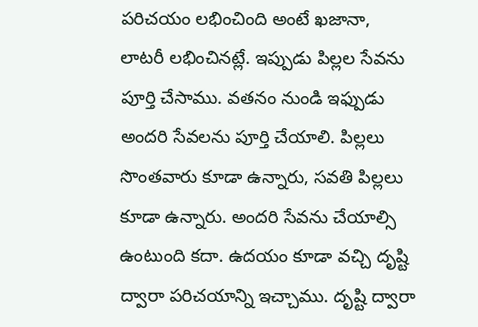పరిచయం లభించింది అంటే ఖజానా, లాటరీ లభించినట్లే. ఇప్పుడు పిల్లల సేవను పూర్తి చేసాము. వతనం నుండి ఇఫ్పుడు అందరి సేవలను పూర్తి చేయాలి. పిల్లలు సొంతవారు కూడా ఉన్నారు, సవతి పిల్లలు కూడా ఉన్నారు. అందరి సేవను చేయాల్సి ఉంటుంది కదా. ఉదయం కూడా వచ్చి దృష్టి ద్వారా పరిచయాన్ని ఇచ్చాము. దృష్టి ద్వారా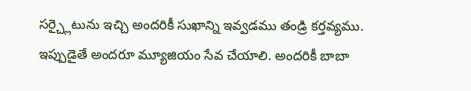సర్చ్లైటును ఇచ్చి అందరికీ సుఖాన్ని ఇవ్వడము తండ్రి కర్తవ్యము. ఇప్పుడైతే అందరూ మ్యూజియం సేవ చేయాలి. అందరికీ బాబా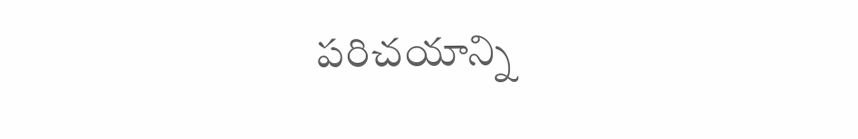పరిచయాన్ని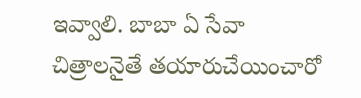ఇవ్వాలి. బాబా ఏ సేవా చిత్రాలనైతే తయారుచేయించారో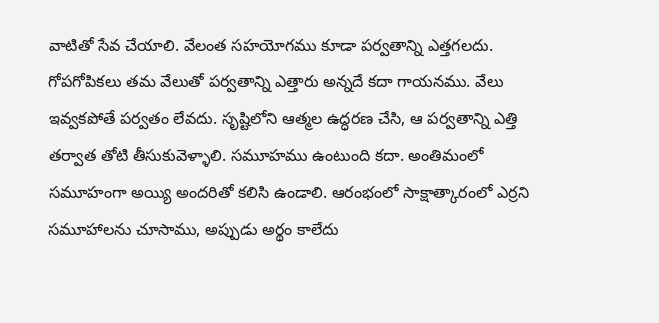వాటితో సేవ చేయాలి. వేలంత సహయోగము కూడా పర్వతాన్ని ఎత్తగలదు. గోపగోపికలు తమ వేలుతో పర్వతాన్ని ఎత్తారు అన్నదే కదా గాయనము. వేలు ఇవ్వకపోతే పర్వతం లేవదు. సృష్టిలోని ఆత్మల ఉద్ధరణ చేసి, ఆ పర్వతాన్ని ఎత్తి తర్వాత తోటి తీసుకువెళ్ళాలి. సమూహము ఉంటుంది కదా. అంతిమంలో సమూహంగా అయ్యి అందరితో కలిసి ఉండాలి. ఆరంభంలో సాక్షాత్కారంలో ఎర్రని సమూహాలను చూసాము, అప్పుడు అర్థం కాలేదు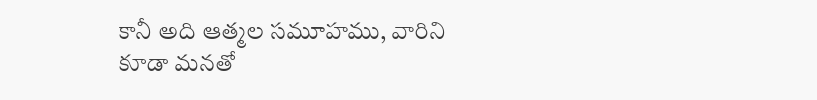కానీ అది ఆత్మల సమూహము, వారిని కూడా మనతో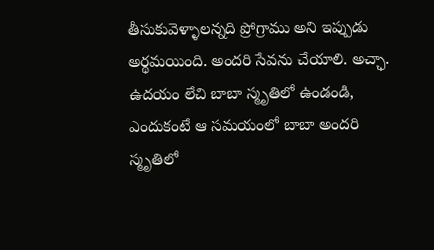తీసుకువెళ్ళాలన్నది ప్రోగ్రాము అని ఇప్పుడు అర్థమయింది. అందరి సేవను చేయాలి. అచ్ఛా.
ఉదయం లేచి బాబా స్మృతిలో ఉండండి, ఎందుకంటే ఆ సమయంలో బాబా అందరి స్మృతిలో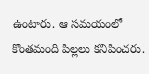ఉంటారు. ఆ సమయంలో కొంతమంది పిల్లలు కనిపించరు.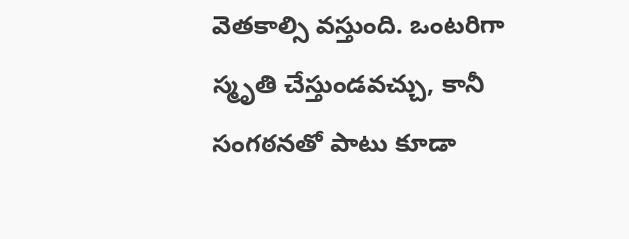వెతకాల్సి వస్తుంది. ఒంటరిగా స్మృతి చేస్తుండవచ్చు, కానీ సంగఠనతో పాటు కూడా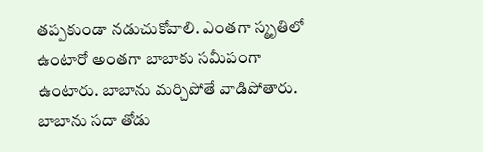తప్పకుండా నడుచుకోవాలి. ఎంతగా స్మృతిలో ఉంటారో అంతగా బాబాకు సమీపంగా ఉంటారు. బాబాను మర్చిపోతే వాడిపోతారు. బాబాను సదా తోడు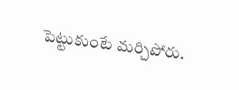పెట్టుకుంటే మర్చిపోరు.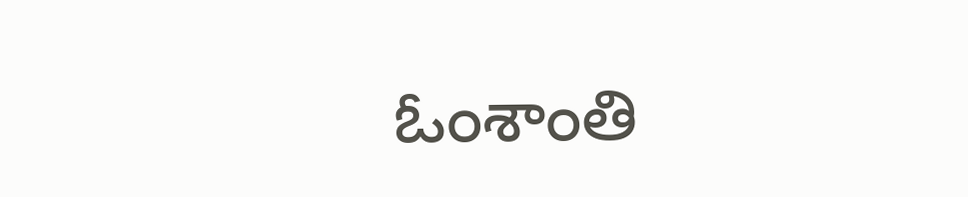ఓంశాంతి